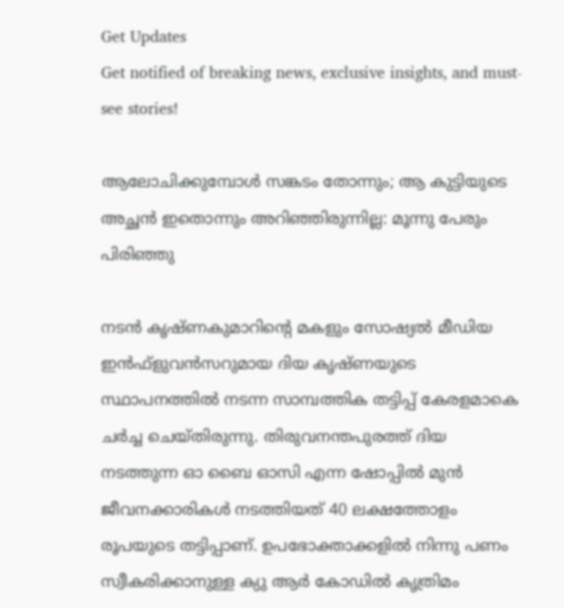Get Updates
Get notified of breaking news, exclusive insights, and must-see stories!

ആലോചിക്കുമ്പോള്‍ സങ്കടം തോന്നും; ആ കുട്ടിയുടെ അച്ഛന്‍ ഇതൊന്നും അറിഞ്ഞിരുന്നില്ല: മൂന്നു പേരും പിരിഞ്ഞു

നടന്‍ കൃഷ്ണകുമാറിന്റെ മകളും സോഷ്യല്‍ മീഡിയ ഇന്‍ഫ്‌ളുവന്‍സറുമായ ദിയ കൃഷ്ണയുടെ സ്ഥാപനത്തില്‍ നടന്ന സാമ്പത്തിക തട്ടിപ്പ് കേരളമാകെ ചര്‍ച്ച ചെയ്തിരുന്നു. തിരുവനന്തപുരത്ത് ദിയ നടത്തുന്ന ഓ ബൈ ഓസി എന്ന ഷോപ്പില്‍ മുന്‍ ജീവനക്കാരികള്‍ നടത്തിയത് 40 ലക്ഷത്തോളം രൂപയുടെ തട്ടിപ്പാണ്. ഉപഭോക്താക്കളില്‍ നിന്നു പണം സ്വീകരിക്കാനുള്ള ക്യു ആര്‍ കോഡില്‍ കൃത്രിമം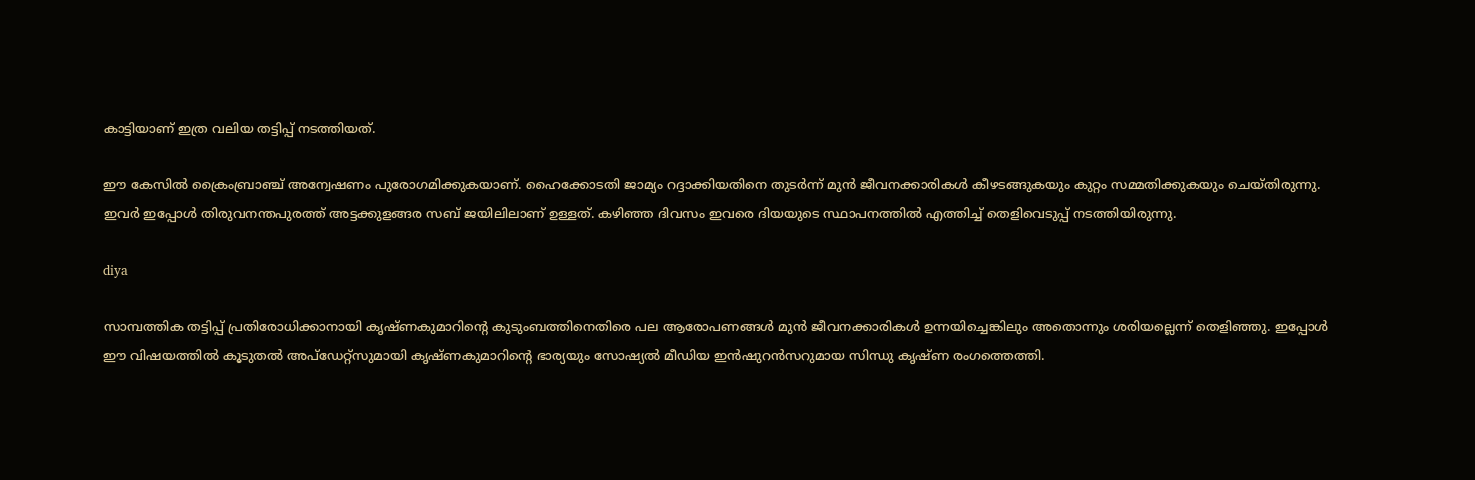കാട്ടിയാണ് ഇത്ര വലിയ തട്ടിപ്പ് നടത്തിയത്.

ഈ കേസില്‍ ക്രൈംബ്രാഞ്ച് അന്വേഷണം പുരോഗമിക്കുകയാണ്. ഹൈക്കോടതി ജാമ്യം റദ്ദാക്കിയതിനെ തുടര്‍ന്ന് മുന്‍ ജീവനക്കാരികള്‍ കീഴടങ്ങുകയും കുറ്റം സമ്മതിക്കുകയും ചെയ്തിരുന്നു. ഇവര്‍ ഇപ്പോള്‍ തിരുവനന്തപുരത്ത് അട്ടക്കുളങ്ങര സബ് ജയിലിലാണ് ഉള്ളത്. കഴിഞ്ഞ ദിവസം ഇവരെ ദിയയുടെ സ്ഥാപനത്തില്‍ എത്തിച്ച് തെളിവെടുപ്പ് നടത്തിയിരുന്നു.

diya

സാമ്പത്തിക തട്ടിപ്പ് പ്രതിരോധിക്കാനായി കൃഷ്ണകുമാറിന്റെ കുടുംബത്തിനെതിരെ പല ആരോപണങ്ങള്‍ മുന്‍ ജീവനക്കാരികള്‍ ഉന്നയിച്ചെങ്കിലും അതൊന്നും ശരിയല്ലെന്ന് തെളിഞ്ഞു. ഇപ്പോള്‍ ഈ വിഷയത്തില്‍ കൂടുതല്‍ അപ്‌ഡേറ്റ്‌സുമായി കൃഷ്ണകുമാറിന്റെ ഭാര്യയും സോഷ്യല്‍ മീഡിയ ഇന്‍ഷുറന്‍സറുമായ സിന്ധു കൃഷ്ണ രംഗത്തെത്തി.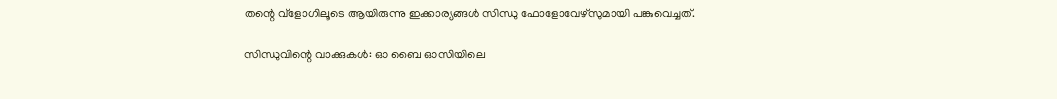തന്റെ വ്‌ളോഗിലൂടെ ആയിരുന്നു ഇക്കാര്യങ്ങള്‍ സിന്ധു ഫോളോവേഴ്‌സുമായി പങ്കുവെച്ചത്.

സിന്ധുവിന്റെ വാക്കുകള്‍: ഓ ബൈ ഓസിയിലെ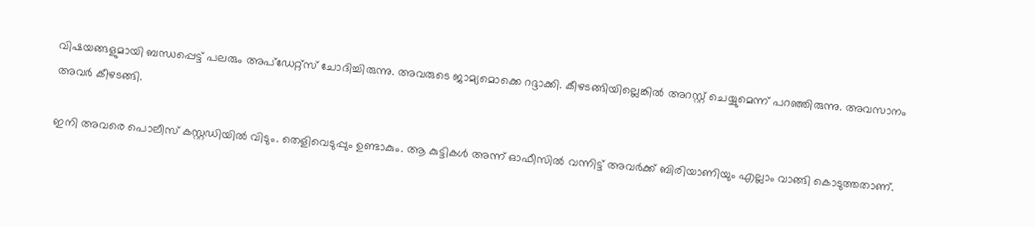വിഷയങ്ങളുമായി ബന്ധപ്പെട്ട് പലരും അപ്‌ഡേറ്റ്‌സ് ചോദിച്ചിരുന്നു. അവരുടെ ജാമ്യമൊക്കെ റദ്ദാക്കി. കീഴടങ്ങിയില്ലെങ്കില്‍ അറസ്റ്റ് ചെയ്യുമെന്ന് പറഞ്ഞിരുന്നു. അവസാനം അവര്‍ കീഴടങ്ങി.

ഇനി അവരെ പൊലീസ് കസ്റ്റഡിയില്‍ വിടും. തെളിവെടുപ്പും ഉണ്ടാകും. ആ കുട്ടികള്‍ അന്ന് ഓഫീസില്‍ വന്നിട്ട് അവര്‍ക്ക് ബിരിയാണിയും എല്ലാം വാങ്ങി കൊടുത്തതാണ്.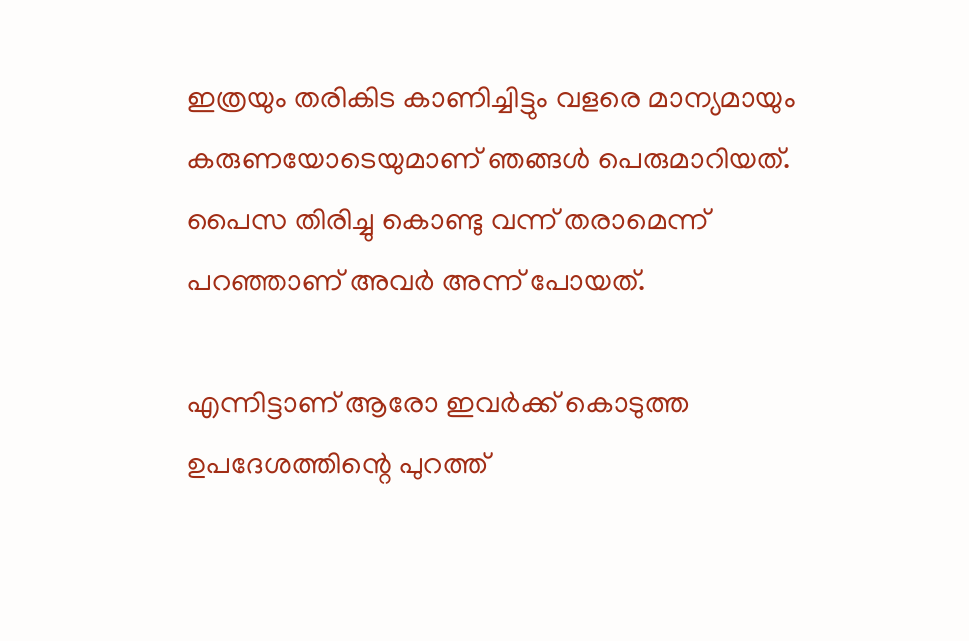ഇത്രയും തരികിട കാണിച്ചിട്ടും വളരെ മാന്യമായും കരുണയോടെയുമാണ് ഞങ്ങള്‍ പെരുമാറിയത്. പൈസ തിരിച്ചു കൊണ്ടു വന്ന് തരാമെന്ന് പറഞ്ഞാണ് അവര്‍ അന്ന് പോയത്.

എന്നിട്ടാണ് ആരോ ഇവര്‍ക്ക് കൊടുത്ത ഉപദേശത്തിന്റെ പുറത്ത്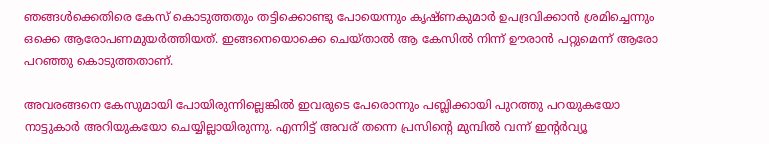ഞങ്ങള്‍ക്കെതിരെ കേസ് കൊടുത്തതും തട്ടിക്കൊണ്ടു പോയെന്നും കൃഷ്ണകുമാര്‍ ഉപദ്രവിക്കാന്‍ ശ്രമിച്ചെന്നും ഒക്കെ ആരോപണമുയര്‍ത്തിയത്. ഇങ്ങനെയൊക്കെ ചെയ്താല്‍ ആ കേസില്‍ നിന്ന് ഊരാന്‍ പറ്റുമെന്ന് ആരോ പറഞ്ഞു കൊടുത്തതാണ്.

അവരങ്ങനെ കേസുമായി പോയിരുന്നില്ലെങ്കില്‍ ഇവരുടെ പേരൊന്നും പബ്ലിക്കായി പുറത്തു പറയുകയോ നാട്ടുകാര്‍ അറിയുകയോ ചെയ്യില്ലായിരുന്നു. എന്നിട്ട് അവര് തന്നെ പ്രസിന്റെ മുമ്പില്‍ വന്ന് ഇന്റര്‍വ്യൂ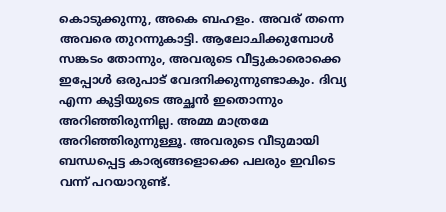കൊടുക്കുന്നു, അകെ ബഹളം. അവര് തന്നെ അവരെ തുറന്നുകാട്ടി. ആലോചിക്കുമ്പോള്‍ സങ്കടം തോന്നും, അവരുടെ വീട്ടുകാരൊക്കെ ഇപ്പോള്‍ ഒരുപാട് വേദനിക്കുന്നുണ്ടാകും. ദിവ്യ എന്ന കുട്ടിയുടെ അച്ഛന്‍ ഇതൊന്നും അറിഞ്ഞിരുന്നില്ല. അമ്മ മാത്രമേ അറിഞ്ഞിരുന്നുള്ളൂ. അവരുടെ വീടുമായി ബന്ധപ്പെട്ട കാര്യങ്ങളൊക്കെ പലരും ഇവിടെ വന്ന് പറയാറുണ്ട്.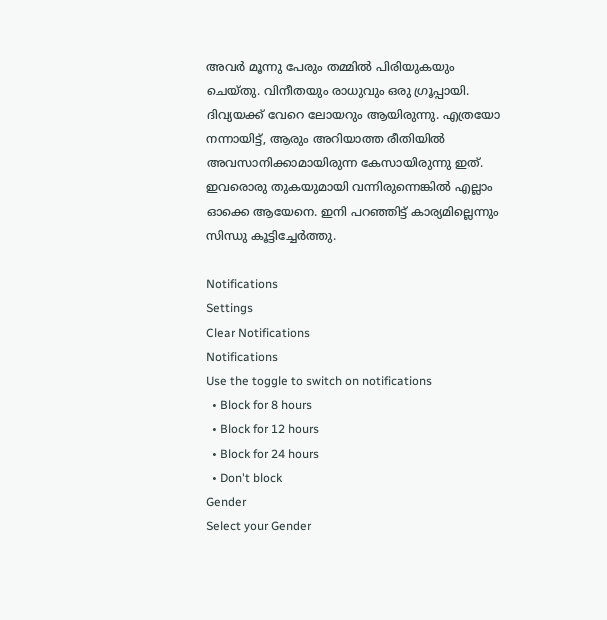അവര്‍ മൂന്നു പേരും തമ്മില്‍ പിരിയുകയും ചെയ്തു. വിനീതയും രാധുവും ഒരു ഗ്രൂപ്പായി. ദിവ്യയക്ക് വേറെ ലോയറും ആയിരുന്നു. എത്രയോ നന്നായിട്ട്, ആരും അറിയാത്ത രീതിയില്‍ അവസാനിക്കാമായിരുന്ന കേസായിരുന്നു ഇത്. ഇവരൊരു തുകയുമായി വന്നിരുന്നെങ്കില്‍ എല്ലാം ഓക്കെ ആയേനെ. ഇനി പറഞ്ഞിട്ട് കാര്യമില്ലെന്നും സിന്ധു കൂട്ടിച്ചേര്‍ത്തു.

Notifications
Settings
Clear Notifications
Notifications
Use the toggle to switch on notifications
  • Block for 8 hours
  • Block for 12 hours
  • Block for 24 hours
  • Don't block
Gender
Select your Gender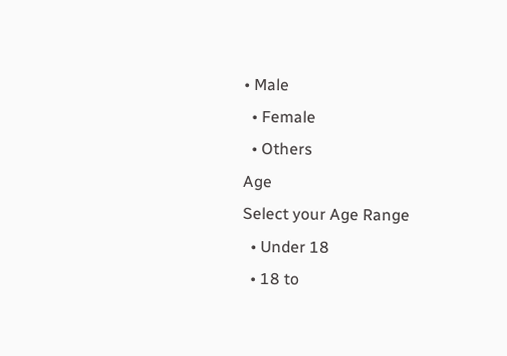• Male
  • Female
  • Others
Age
Select your Age Range
  • Under 18
  • 18 to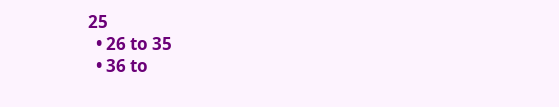25
  • 26 to 35
  • 36 to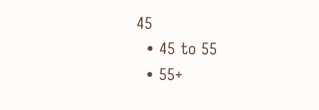45
  • 45 to 55
  • 55+